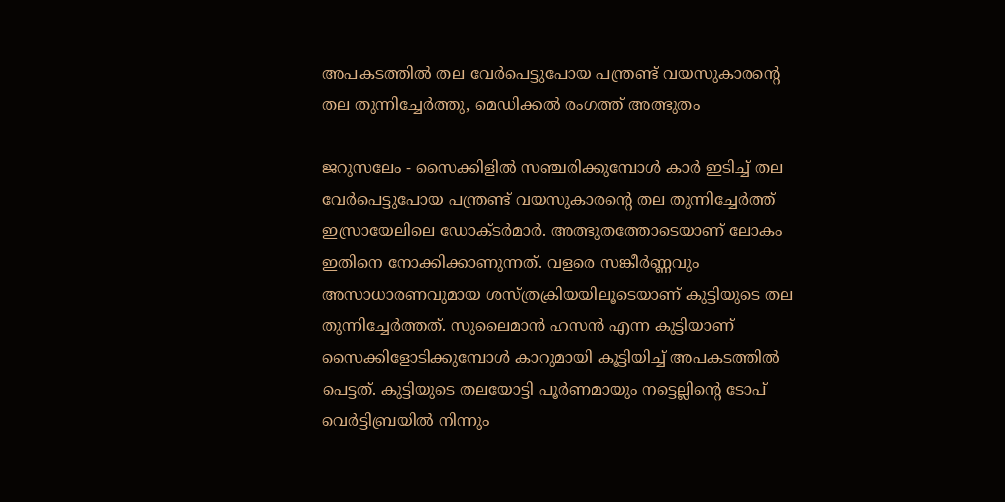അപകടത്തില്‍ തല വേര്‍പെട്ടുപോയ പന്ത്രണ്ട് വയസുകാരന്റെ തല തുന്നിച്ചേര്‍ത്തു, മെഡിക്കല്‍ രംഗത്ത് അത്ഭുതം

ജറുസലേം - സൈക്കിളില്‍ സഞ്ചരിക്കുമ്പോള്‍ കാര്‍ ഇടിച്ച് തല വേര്‍പെട്ടുപോയ പന്ത്രണ്ട് വയസുകാരന്റെ തല തുന്നിച്ചേര്‍ത്ത് ഇസ്രായേലിലെ ഡോക്ടര്‍മാര്‍. അത്ഭുതത്തോടെയാണ് ലോകം ഇതിനെ നോക്കിക്കാണുന്നത്. വളരെ സങ്കീര്‍ണ്ണവും അസാധാരണവുമായ ശസ്ത്രക്രിയയിലൂടെയാണ് കുട്ടിയുടെ തല തുന്നിച്ചേര്‍ത്തത്. സുലൈമാന്‍ ഹസന്‍ എന്ന കുട്ടിയാണ് സൈക്കിളോടിക്കുമ്പോള്‍ കാറുമായി കൂട്ടിയിച്ച് അപകടത്തില്‍ പെട്ടത്. കുട്ടിയുടെ തലയോട്ടി പൂര്‍ണമായും നട്ടെല്ലിന്റെ ടോപ് വെര്‍ട്ടിബ്രയില്‍ നിന്നും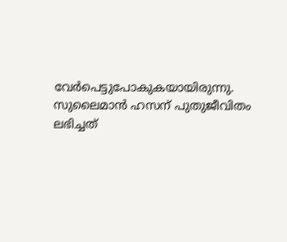വേര്‍പെട്ടുപോകുകയായിരുന്നു. സുലൈമാന്‍ ഹസന് പുതുജീവിതം ലഭിച്ചത്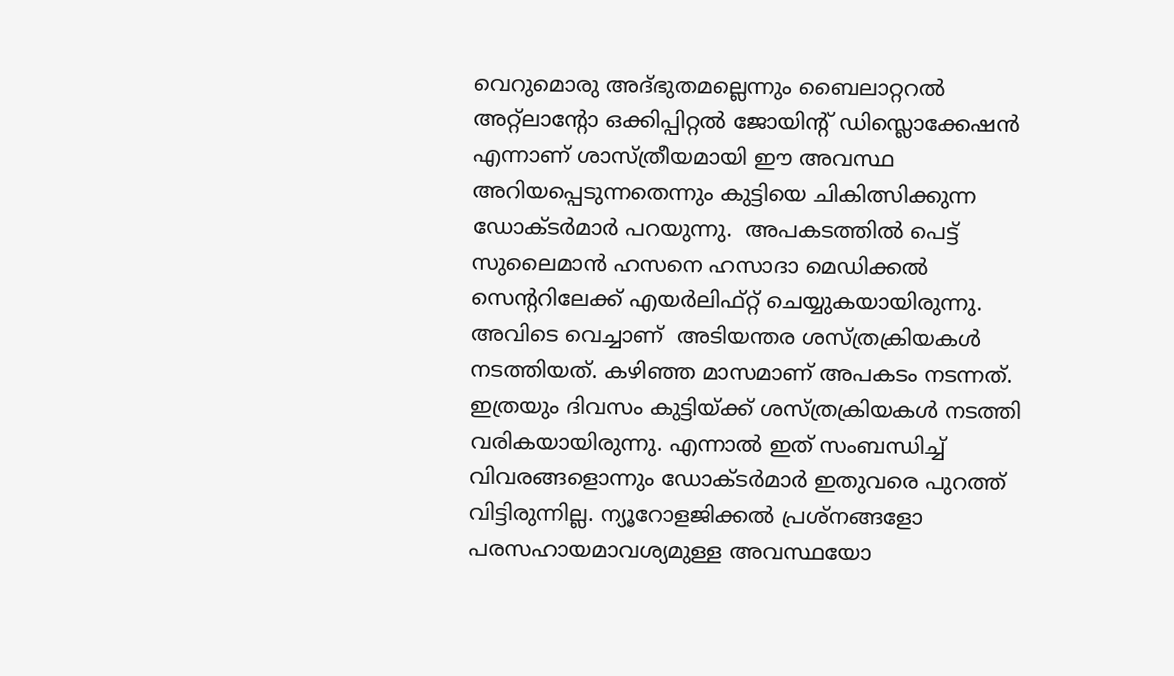വെറുമൊരു അദ്ഭുതമല്ലെന്നും ബൈലാറ്ററല്‍ അറ്റ്‌ലാന്റോ ഒക്കിപ്പിറ്റല്‍ ജോയിന്റ് ഡിസ്ലൊക്കേഷന്‍ എന്നാണ് ശാസ്ത്രീയമായി ഈ അവസ്ഥ അറിയപ്പെടുന്നതെന്നും കുട്ടിയെ ചികിത്സിക്കുന്ന ഡോക്ടര്‍മാര്‍ പറയുന്നു.  അപകടത്തില്‍ പെട്ട് സുലൈമാന്‍ ഹസനെ ഹസാദാ മെഡിക്കല്‍ സെന്ററിലേക്ക് എയര്‍ലിഫ്റ്റ് ചെയ്യുകയായിരുന്നു. അവിടെ വെച്ചാണ്  അടിയന്തര ശസ്ത്രക്രിയകള്‍ നടത്തിയത്. കഴിഞ്ഞ മാസമാണ് അപകടം നടന്നത്. ഇത്രയും ദിവസം കുട്ടിയ്ക്ക് ശസ്ത്രക്രിയകള്‍ നടത്തി വരികയായിരുന്നു. എന്നാല്‍ ഇത് സംബന്ധിച്ച് വിവരങ്ങളൊന്നും ഡോക്ടര്‍മാര്‍ ഇതുവരെ പുറത്ത് വിട്ടിരുന്നില്ല. ന്യൂറോളജിക്കല്‍ പ്രശ്‌നങ്ങളോ പരസഹായമാവശ്യമുള്ള അവസ്ഥയോ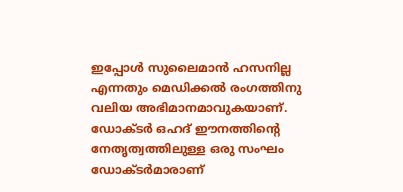ഇപ്പോള്‍ സുലൈമാന്‍ ഹസനില്ല എന്നതും മെഡിക്കല്‍ രംഗത്തിനു വലിയ അഭിമാനമാവുകയാണ്. ഡോക്ടര്‍ ഒഹദ് ഈനത്തിന്റെ നേതൃത്വത്തിലുള്ള ഒരു സംഘം ഡോക്ടര്‍മാരാണ്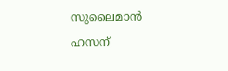സുലൈമാന്‍ ഹസന്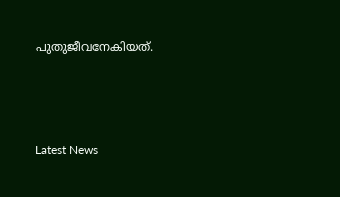പുതുജീവനേകിയത്.



Latest News